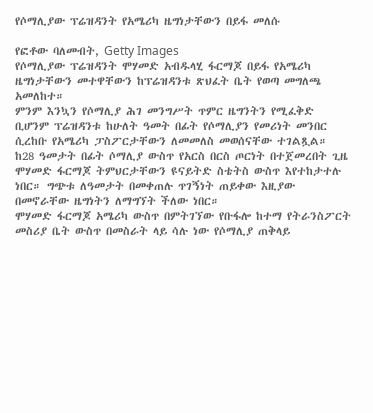የሶማሊያው ፕሬዝዳንት የአሜሪካ ዜግነታቸውን በይፋ መለሱ

የፎቶው ባለመብት, Getty Images
የሶማሊያው ፕሬዝዳንት ሞሃመድ አብዱላሂ ፋርማጆ በይፋ የአሜሪካ ዜግነታቸውን መተዋቸውን ከፕሬዝዳንቱ ጽህፈት ቤት የወጣ መግለጫ አመለከተ።
ምንም እንኳን የሶማሊያ ሕገ መንግሥት ጥምር ዜግንትን የሚፈቅድ ቢሆንም ፕሬዝዳንቱ ከሁለት ዓመት በፊት የሶማሊያን የመሪነት መንበር ሲረከቡ የአሜሪካ ፓስፖርታቸውን ለመመለስ መወሰናቸው ተገልጿል።
ከ28 ዓመታት በፊት ሶማሊያ ውስጥ የአርስ በርስ ጦርነት በተጀመረበት ጊዜ ሞሃመድ ፋርማጆ ትምህርታቸውን ዩናይትድ ስቴትስ ውስጥ እየተከታተሉ ነበር። ግጭቱ ለዓመታት በመቀጠሉ ጥገኝነት ጠይቀው እዚያው በመኖራቸው ዜግነትን ለማግኘት ችለው ነበር።
ሞሃመድ ፋርማጆ አሜሪካ ውስጥ በምትገኘው የቡፋሎ ከተማ የትራንስፖርት መስሪያ ቤት ውስጥ በመስራት ላይ ሳሉ ነው የሶማሊያ ጠቅላይ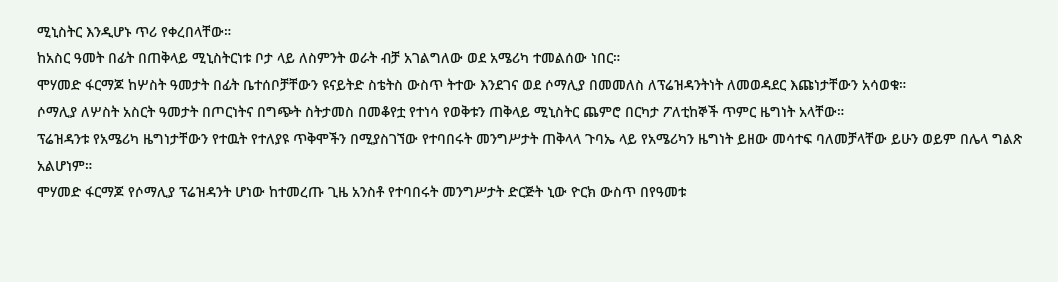ሚኒስትር እንዲሆኑ ጥሪ የቀረበላቸው።
ከአስር ዓመት በፊት በጠቅላይ ሚኒስትርነቱ ቦታ ላይ ለስምንት ወራት ብቻ አገልግለው ወደ አሜሪካ ተመልሰው ነበር።
ሞሃመድ ፋርማጆ ከሦስት ዓመታት በፊት ቤተሰቦቻቸውን ዩናይትድ ስቴትስ ውስጥ ትተው እንደገና ወደ ሶማሊያ በመመለስ ለፕሬዝዳንትነት ለመወዳደር እጩነታቸውን አሳወቁ።
ሶማሊያ ለሦስት አስርት ዓመታት በጦርነትና በግጭት ስትታመስ በመቆየቷ የተነሳ የወቅቱን ጠቅላይ ሚኒስትር ጨምሮ በርካታ ፖለቲከኞች ጥምር ዜግነት አላቸው።
ፕሬዝዳንቱ የአሜሪካ ዜግነታቸውን የተዉት የተለያዩ ጥቅሞችን በሚያስገኘው የተባበሩት መንግሥታት ጠቅላላ ጉባኤ ላይ የአሜሪካን ዜግነት ይዘው መሳተፍ ባለመቻላቸው ይሁን ወይም በሌላ ግልጽ አልሆነም።
ሞሃመድ ፋርማጆ የሶማሊያ ፕሬዝዳንት ሆነው ከተመረጡ ጊዜ አንስቶ የተባበሩት መንግሥታት ድርጅት ኒው ዮርክ ውስጥ በየዓመቱ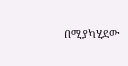በሚያካሂደው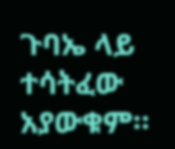ጉባኤ ላይ ተሳትፈው አያውቁም።